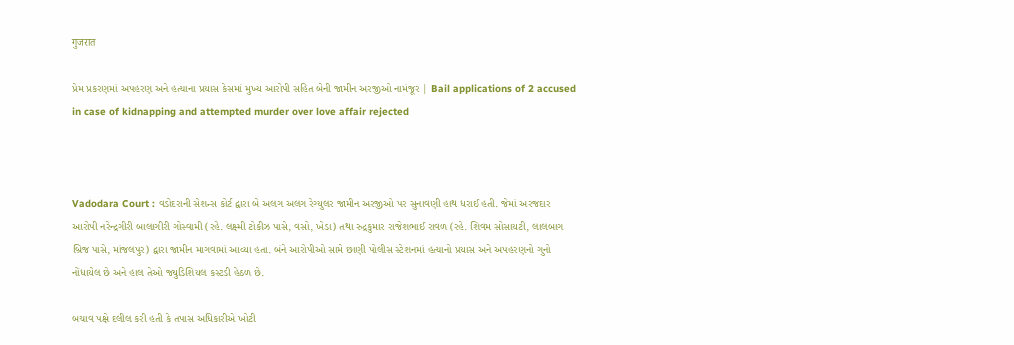गुजरात

પ્રેમ પ્રકરણમાં અપહરણ અને હત્યાના પ્રયાસ કેસમાં મુખ્ય આરોપી સહિત બેની જામીન અરજીઓ નામંજૂર | Bail applications of 2 accused in case of kidnapping and attempted murder over love affair rejected



Vadodara Court : વડોદરાની સેશન્સ કોર્ટ દ્વારા બે અલગ અલગ રેગ્યુલર જામીન અરજીઓ પર સુનાવણી હાથ ધરાઈ હતી. જેમાં અરજદાર આરોપી નરેન્દ્રગીરી બાલાગીરી ગોસ્વામી (રહે. લક્ષ્મી ટોકીઝ પાસે, વસો, ખેડા) તથા રુદ્રકુમાર રાજેશભાઈ રાવળ (રહે. શિવમ સોસાયટી, લાલબાગ બ્રિજ પાસે, માંજલપુર) દ્વારા જામીન માગવામાં આવ્યા હતા. બંને આરોપીઓ સામે છાણી પોલીસ સ્ટેશનમાં હત્યાનો પ્રયાસ અને અપહરણનો ગુનો નોંધાયેલ છે અને હાલ તેઓ જ્યુડિશિયલ કસ્ટડી હેઠળ છે.

બચાવ પક્ષે દલીલ કરી હતી કે તપાસ અધિકારીએ ખોટી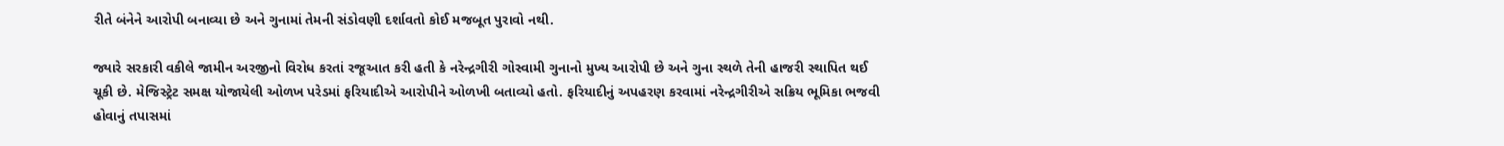રીતે બંનેને આરોપી બનાવ્યા છે અને ગુનામાં તેમની સંડોવણી દર્શાવતો કોઈ મજબૂત પુરાવો નથી.

જ્યારે સરકારી વકીલે જામીન અરજીનો વિરોધ કરતાં રજૂઆત કરી હતી કે નરેન્દ્રગીરી ગોસ્વામી ગુનાનો મુખ્ય આરોપી છે અને ગુના સ્થળે તેની હાજરી સ્થાપિત થઈ ચૂકી છે. મેજિસ્ટ્રેટ સમક્ષ યોજાયેલી ઓળખ પરેડમાં ફરિયાદીએ આરોપીને ઓળખી બતાવ્યો હતો. ફરિયાદીનું અપહરણ કરવામાં નરેન્દ્રગીરીએ સક્રિય ભૂમિકા ભજવી હોવાનું તપાસમાં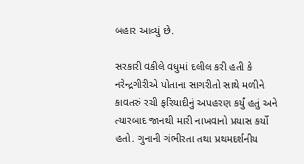બહાર આવ્યું છે.

સરકારી વકીલે વધુમાં દલીલ કરી હતી કે નરેન્દ્રગીરીએ પોતાના સાગરીતો સાથે મળીને કાવતરું રચી ફરિયાદીનું અપહરણ કર્યું હતું અને ત્યારબાદ જાનથી મારી નાખવાનો પ્રયાસ કર્યો હતો. ગુનાની ગંભીરતા તથા પ્રથમદર્શનીય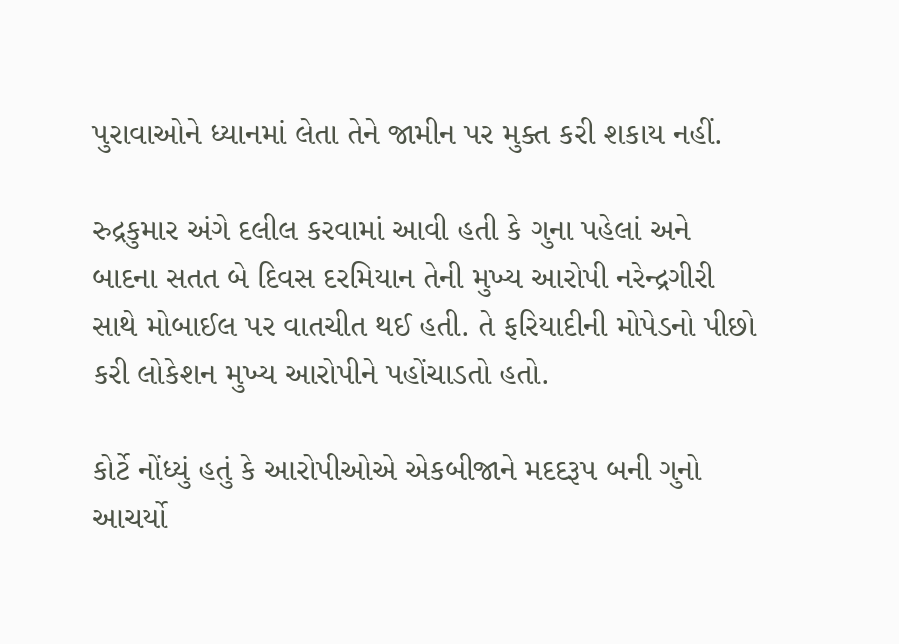પુરાવાઓને ધ્યાનમાં લેતા તેને જામીન પર મુક્ત કરી શકાય નહીં.

રુદ્રકુમાર અંગે દલીલ કરવામાં આવી હતી કે ગુના પહેલાં અને બાદના સતત બે દિવસ દરમિયાન તેની મુખ્ય આરોપી નરેન્દ્રગીરી સાથે મોબાઈલ પર વાતચીત થઈ હતી. તે ફરિયાદીની મોપેડનો પીછો કરી લોકેશન મુખ્ય આરોપીને પહોંચાડતો હતો.

કોર્ટે નોંધ્યું હતું કે આરોપીઓએ એકબીજાને મદદરૂપ બની ગુનો આચર્યો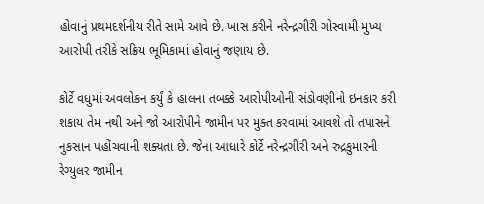હોવાનું પ્રથમદર્શનીય રીતે સામે આવે છે. ખાસ કરીને નરેન્દ્રગીરી ગોસ્વામી મુખ્ય આરોપી તરીકે સક્રિય ભૂમિકામાં હોવાનું જણાય છે.

કોર્ટે વધુમાં અવલોકન કર્યું કે હાલના તબક્કે આરોપીઓની સંડોવણીનો ઇનકાર કરી શકાય તેમ નથી અને જો આરોપીને જામીન પર મુક્ત કરવામાં આવશે તો તપાસને નુકસાન પહોંચવાની શક્યતા છે. જેના આધારે કોર્ટે નરેન્દ્રગીરી અને રુદ્રકુમારની રેગ્યુલર જામીન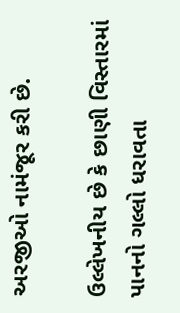અરજીઓ નામંજૂર કરી છે.

ઉલ્લેખનીય છે કે છાણી વિસ્તારમાં પાનનો ગલ્લો ધરાવતા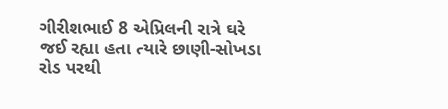ગીરીશભાઈ 8 એપ્રિલની રાત્રે ઘરે જઈ રહ્યા હતા ત્યારે છાણી-સોખડા રોડ પરથી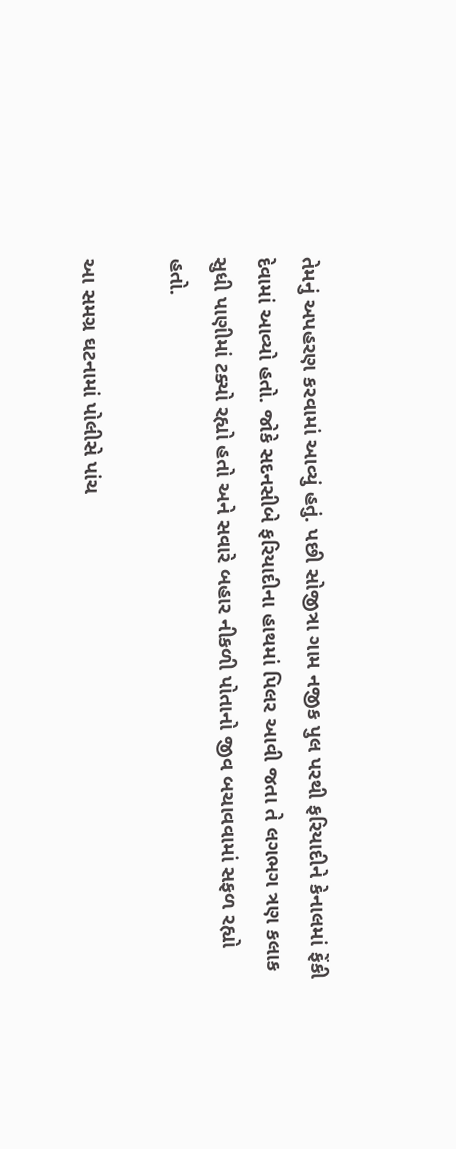તેમનું અપહરણ કરવામાં આવ્યું હતું. પછી સોજીત્રા ગામ નજીક પુલ પરથી ફરિયાદીને કેનાલમાં ફેંકી દેવામાં આવ્યો હતો. જોકે સદનસીબે ફરિયાદીના હાથમાં પિલર આવી જતા તે લગભગ ત્રણ કલાક સુધી પાણીમાં ટક્યો રહ્યો હતો અને સવારે બહાર નીકળી પોતાનો જીવ બચાવવામાં સફળ રહ્યો હતો.

આ સમગ્ર ઘટનામાં પોલીસે પાંચ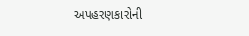અપહરણકારોની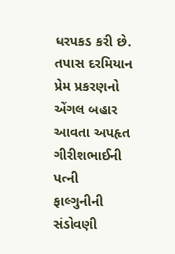ધરપકડ કરી છે. તપાસ દરમિયાન પ્રેમ પ્રકરણનો એંગલ બહાર આવતા અપહૃત ગીરીશભાઈની પત્ની ફાલ્ગુનીની સંડોવણી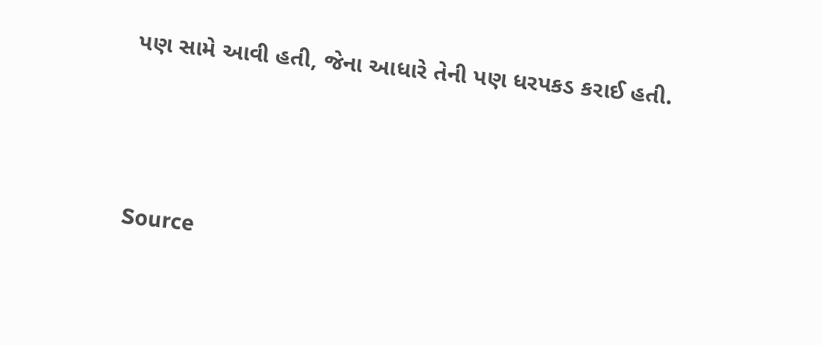પણ સામે આવી હતી, જેના આધારે તેની પણ ધરપકડ કરાઈ હતી.



Source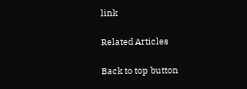link

Related Articles

Back to top button